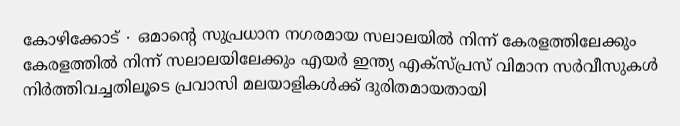കോഴിക്കോട് ∙ ഒമാന്റെ സുപ്രധാന നഗരമായ സലാലയിൽ നിന്ന് കേരളത്തിലേക്കും കേരളത്തിൽ നിന്ന് സലാലയിലേക്കും എയർ ഇന്ത്യ എക്സ്പ്രസ് വിമാന സർവീസുകൾ നിർത്തിവച്ചതിലൂടെ പ്രവാസി മലയാളികൾക്ക് ദുരിതമായതായി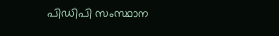പിഡിപി സംസ്ഥാന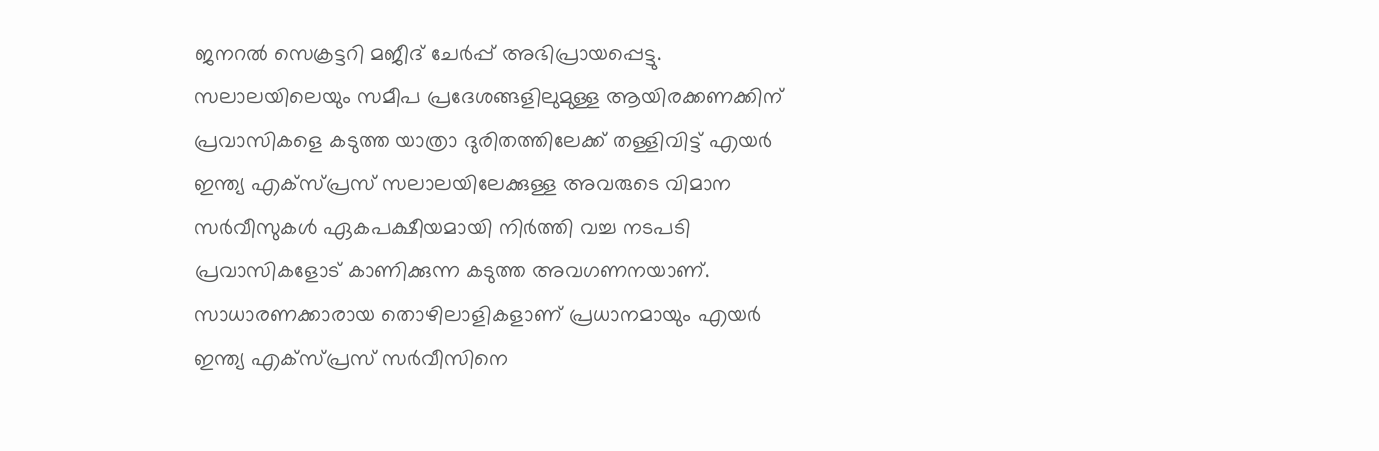ജനറൽ സെക്രട്ടറി മജീദ് ചേർപ്പ് അഭിപ്രായപ്പെട്ടു.
സലാലയിലെയും സമീപ പ്രദേശങ്ങളിലുമുള്ള ആയിരക്കണക്കിന് പ്രവാസികളെ കടുത്ത യാത്രാ ദുരിതത്തിലേക്ക് തള്ളിവിട്ട് എയർ ഇന്ത്യ എക്സ്പ്രസ് സലാലയിലേക്കുള്ള അവരുടെ വിമാന സർവീസുകൾ ഏകപക്ഷീയമായി നിർത്തി വച്ച നടപടി പ്രവാസികളോട് കാണിക്കുന്ന കടുത്ത അവഗണനയാണ്. സാധാരണക്കാരായ തൊഴിലാളികളാണ് പ്രധാനമായും എയർ ഇന്ത്യ എക്സ്പ്രസ് സർവീസിനെ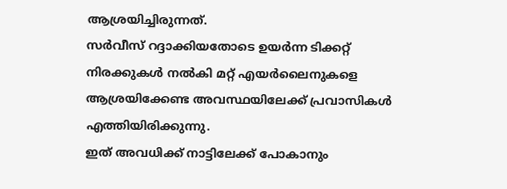ആശ്രയിച്ചിരുന്നത്.
സർവീസ് റദ്ദാക്കിയതോടെ ഉയർന്ന ടിക്കറ്റ് നിരക്കുകൾ നൽകി മറ്റ് എയർലൈനുകളെ ആശ്രയിക്കേണ്ട അവസ്ഥയിലേക്ക് പ്രവാസികൾ എത്തിയിരിക്കുന്നു.
ഇത് അവധിക്ക് നാട്ടിലേക്ക് പോകാനും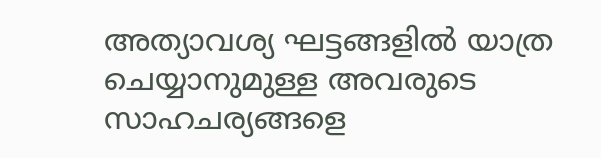അത്യാവശ്യ ഘട്ടങ്ങളിൽ യാത്ര ചെയ്യാനുമുള്ള അവരുടെ സാഹചര്യങ്ങളെ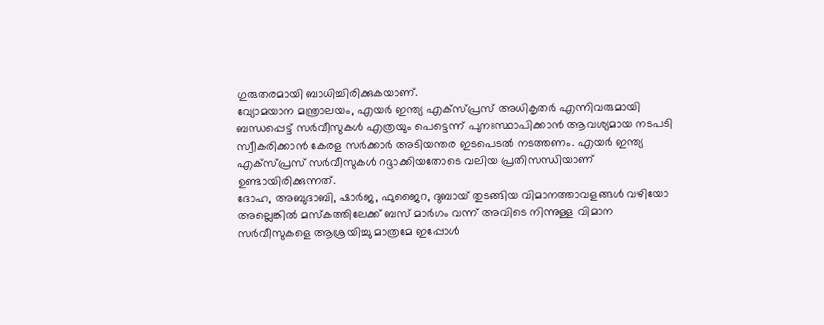ഗുരുതരമായി ബാധിച്ചിരിക്കുകയാണ്.
വ്യോമയാന മന്ത്രാലയം, എയർ ഇന്ത്യ എക്സ്പ്രസ് അധികൃതർ എന്നിവരുമായി ബന്ധപ്പെട്ട് സർവീസുകൾ എത്രയും പെട്ടെന്ന് പുനഃസ്ഥാപിക്കാൻ ആവശ്യമായ നടപടി സ്വീകരിക്കാൻ കേരള സർക്കാർ അടിയന്തര ഇടപെടൽ നടത്തണം. എയർ ഇന്ത്യ എക്സ്പ്രസ് സർവീസുകൾ റദ്ദാക്കിയതോടെ വലിയ പ്രതിസന്ധിയാണ് ഉണ്ടായിരിക്കുന്നത്.
ദോഹ, അബുദാബി, ഷാർജ, ഫുജൈറ, ദുബായ് തുടങ്ങിയ വിമാനത്താവളങ്ങൾ വഴിയോ അല്ലെങ്കിൽ മസ്കത്തിലേക്ക് ബസ് മാർഗം വന്ന് അവിടെ നിന്നുള്ള വിമാന സർവീസുകളെ ആശ്രയിച്ചു മാത്രമേ ഇപ്പോൾ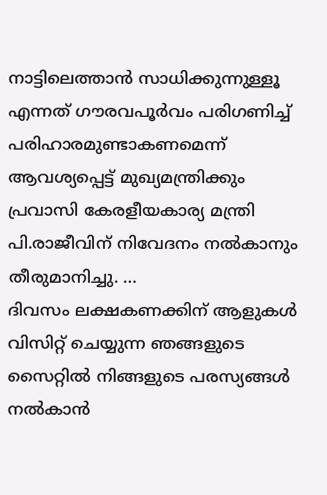നാട്ടിലെത്താൻ സാധിക്കുന്നുള്ളൂ എന്നത് ഗൗരവപൂർവം പരിഗണിച്ച് പരിഹാരമുണ്ടാകണമെന്ന് ആവശ്യപ്പെട്ട് മുഖ്യമന്ത്രിക്കും പ്രവാസി കേരളീയകാര്യ മന്ത്രി പി.രാജീവിന് നിവേദനം നൽകാനും തീരുമാനിച്ചു. …
ദിവസം ലക്ഷകണക്കിന് ആളുകൾ വിസിറ്റ് ചെയ്യുന്ന ഞങ്ങളുടെ സൈറ്റിൽ നിങ്ങളുടെ പരസ്യങ്ങൾ നൽകാൻ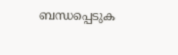ബന്ധപ്പെടുക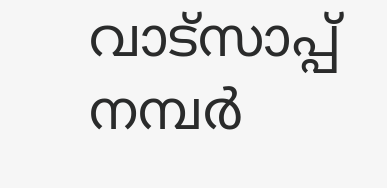വാട്സാപ്പ് നമ്പർ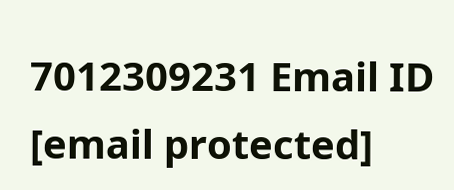7012309231 Email ID [email protected]